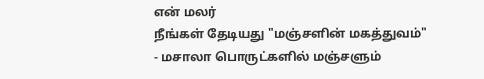என் மலர்
நீங்கள் தேடியது "மஞ்சளின் மகத்துவம்"
- மசாலா பொருட்களில் மஞ்சளும்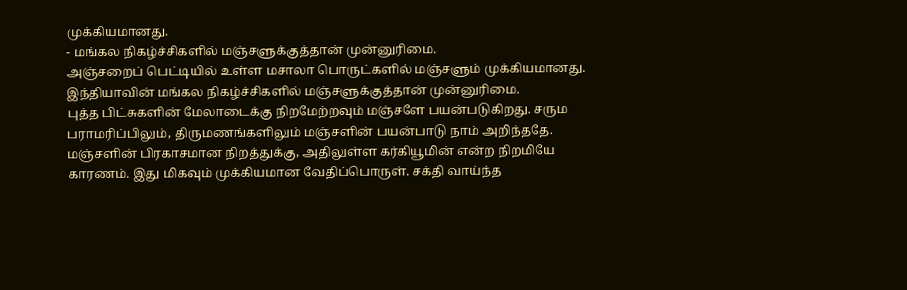முக்கியமானது.
- மங்கல நிகழ்ச்சிகளில் மஞ்சளுக்குத்தான் முன்னுரிமை.
அஞ்சறைப் பெட்டியில் உள்ள மசாலா பொருட்களில் மஞ்சளும் முக்கியமானது. இந்தியாவின் மங்கல நிகழ்ச்சிகளில் மஞ்சளுக்குத்தான் முன்னுரிமை.
புத்த பிட்சுகளின் மேலாடைக்கு நிறமேற்றவும் மஞ்சளே பயன்படுகிறது. சரும பராமரிப்பிலும், திருமணங்களிலும் மஞ்சளின் பயன்பாடு நாம் அறிந்ததே.
மஞ்சளின் பிரகாசமான நிறத்துக்கு, அதிலுள்ள கர்கியூமின் என்ற நிறமியே காரணம். இது மிகவும் முக்கியமான வேதிப்பொருள். சக்தி வாய்ந்த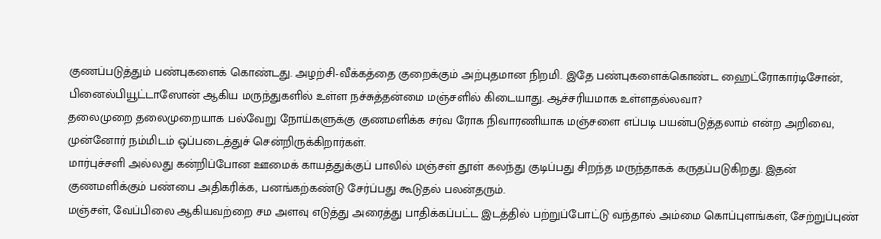குணப்படுத்தும் பண்புகளைக் கொண்டது. அழற்சி-வீக்கத்தை குறைக்கும் அற்புதமான நிறமி. இதே பண்புகளைக்கொண்ட ஹைட்ரோகார்டிசோன், பினைல்பியூட்டாஸோன் ஆகிய மருந்துகளில் உள்ள நச்சுத்தன்மை மஞ்சளில் கிடையாது. ஆச்சரியமாக உள்ளதல்லவா?
தலைமுறை தலைமுறையாக பல்வேறு நோய்களுக்கு குணமளிக்க சர்வ ரோக நிவாரணியாக மஞ்சளை எப்படி பயன்படுத்தலாம் என்ற அறிவை, முன்னோர் நம்மிடம் ஒப்படைத்துச் சென்றிருக்கிறார்கள்.
மார்புச்சளி அல்லது கன்றிப்போன ஊமைக் காயத்துக்குப் பாலில் மஞ்சள் தூள் கலந்து குடிப்பது சிறந்த மருந்தாகக் கருதப்படுகிறது. இதன் குணமளிக்கும் பண்பை அதிகரிக்க, பனங்கற்கண்டு சேர்ப்பது கூடுதல் பலன்தரும்.
மஞ்சள், வேப்பிலை ஆகியவற்றை சம அளவு எடுத்து அரைத்து பாதிக்கப்பட்ட இடத்தில் பற்றுப்போட்டு வந்தால் அம்மை கொப்புளங்கள், சேற்றுப்புண்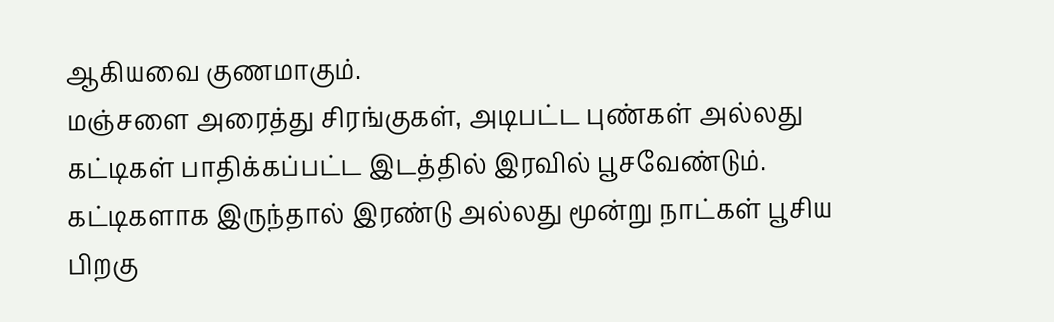ஆகியவை குணமாகும்.
மஞ்சளை அரைத்து சிரங்குகள், அடிபட்ட புண்கள் அல்லது கட்டிகள் பாதிக்கப்பட்ட இடத்தில் இரவில் பூசவேண்டும். கட்டிகளாக இருந்தால் இரண்டு அல்லது மூன்று நாட்கள் பூசிய பிறகு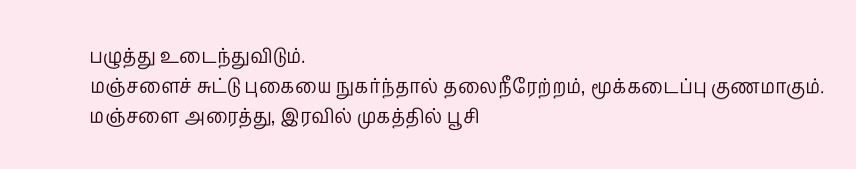பழுத்து உடைந்துவிடும்.
மஞ்சளைச் சுட்டு புகையை நுகர்ந்தால் தலைநீரேற்றம், மூக்கடைப்பு குணமாகும்.
மஞ்சளை அரைத்து, இரவில் முகத்தில் பூசி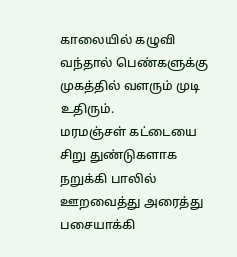காலையில் கழுவி வந்தால் பெண்களுக்கு முகத்தில் வளரும் முடி உதிரும்.
மரமஞ்சள் கட்டையை சிறு துண்டுகளாக நறுக்கி பாலில் ஊறவைத்து அரைத்து பசையாக்கி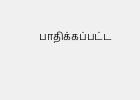பாதிக்கப்பட்ட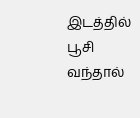இடத்தில் பூசி வந்தால்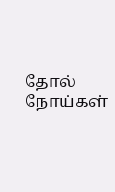தோல் நோய்கள்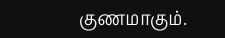குணமாகும்.